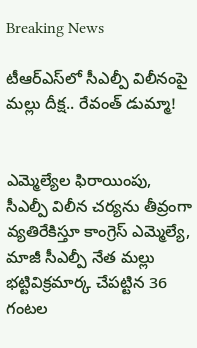Breaking News

టీఆర్ఎస్‌లో సీఎల్పీ విలీనంపై మల్లు దీక్ష.. రేవంత్ డుమ్మా!


ఎమ్మెల్యేల ఫిరాయింపు, సీఎల్పీ విలీన చర్యను తీవ్రంగా వ్యతిరేకిస్తూ కాంగ్రెస్ ఎమ్మెల్యే, మాజీ సీఎల్పీ నేత మల్లు భట్టివిక్రమార్క చేపట్టిన 36 గంటల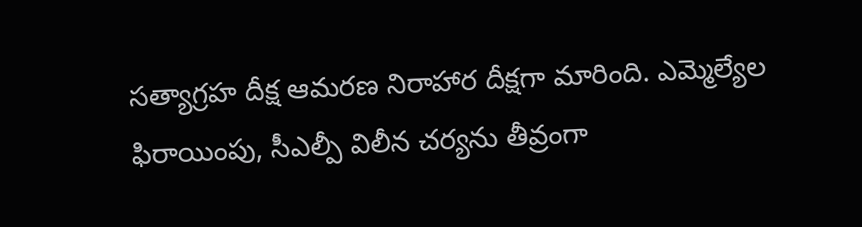సత్యాగ్రహ దీక్ష ఆమరణ నిరాహార దీక్షగా మారింది. ఎమ్మెల్యేల ఫిరాయింపు, సీఎల్పీ విలీన చర్యను తీవ్రంగా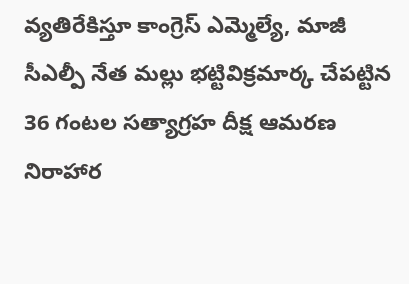వ్యతిరేకిస్తూ కాంగ్రెస్ ఎమ్మెల్యే, మాజీ సీఎల్పీ నేత మల్లు భట్టివిక్రమార్క చేపట్టిన 36 గంటల సత్యాగ్రహ దీక్ష ఆమరణ నిరాహార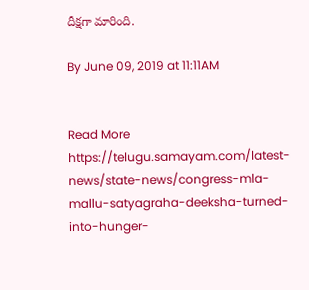దీక్షగా మారింది.

By June 09, 2019 at 11:11AM


Read More https://telugu.samayam.com/latest-news/state-news/congress-mla-mallu-satyagraha-deeksha-turned-into-hunger-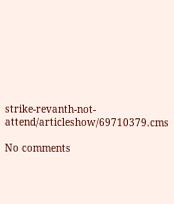strike-revanth-not-attend/articleshow/69710379.cms

No comments